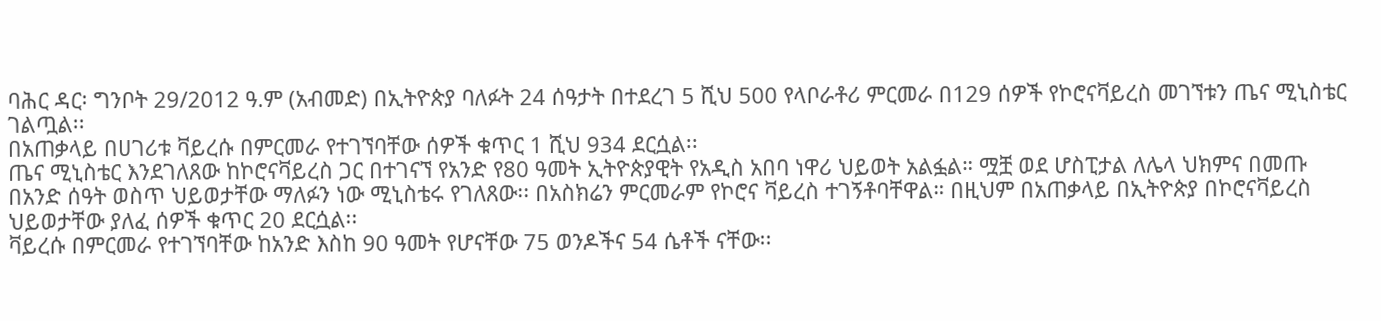ባሕር ዳር፡ ግንቦት 29/2012 ዓ.ም (አብመድ) በኢትዮጵያ ባለፉት 24 ሰዓታት በተደረገ 5 ሺህ 500 የላቦራቶሪ ምርመራ በ129 ሰዎች የኮሮናቫይረስ መገኘቱን ጤና ሚኒስቴር ገልጧል፡፡
በአጠቃላይ በሀገሪቱ ቫይረሱ በምርመራ የተገኘባቸው ሰዎች ቁጥር 1 ሺህ 934 ደርሷል፡፡
ጤና ሚኒስቴር እንደገለጸው ከኮሮናቫይረስ ጋር በተገናኘ የአንድ የ80 ዓመት ኢትዮጵያዊት የአዲስ አበባ ነዋሪ ህይወት አልፏል። ሟቿ ወደ ሆስፒታል ለሌላ ህክምና በመጡ በአንድ ሰዓት ወስጥ ህይወታቸው ማለፉን ነው ሚኒስቴሩ የገለጸው፡፡ በአስክሬን ምርመራም የኮሮና ቫይረስ ተገኝቶባቸዋል። በዚህም በአጠቃላይ በኢትዮጵያ በኮሮናቫይረስ ህይወታቸው ያለፈ ሰዎች ቁጥር 20 ደርሷል፡፡
ቫይረሱ በምርመራ የተገኘባቸው ከአንድ እስከ 90 ዓመት የሆናቸው 75 ወንዶችና 54 ሴቶች ናቸው፡፡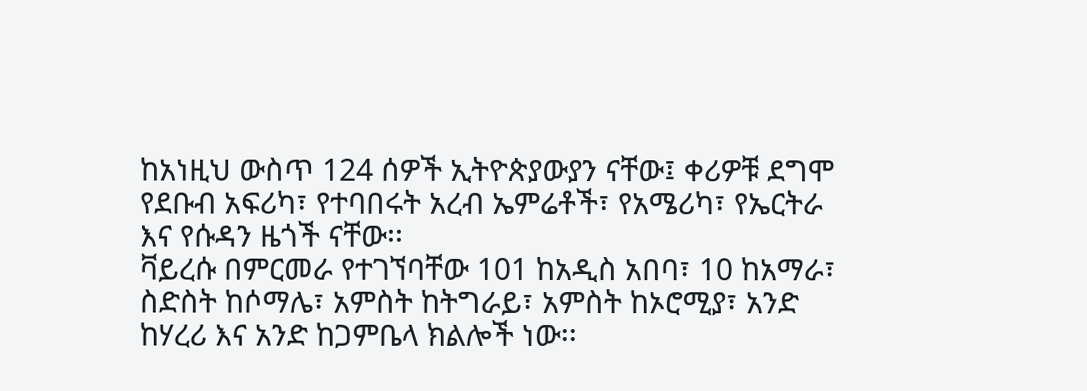ከአነዚህ ውስጥ 124 ሰዎች ኢትዮጵያውያን ናቸው፤ ቀሪዎቹ ደግሞ የደቡብ አፍሪካ፣ የተባበሩት አረብ ኤምሬቶች፣ የአሜሪካ፣ የኤርትራ እና የሱዳን ዜጎች ናቸው፡፡
ቫይረሱ በምርመራ የተገኘባቸው 101 ከአዲስ አበባ፣ 10 ከአማራ፣ ስድስት ከሶማሌ፣ አምስት ከትግራይ፣ አምስት ከኦሮሚያ፣ አንድ ከሃረሪ እና አንድ ከጋምቤላ ክልሎች ነው፡፡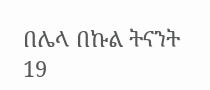በሌላ በኩል ትናንት 19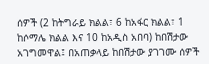ሰዎች (2 ከትግራይ ክልል፣ 6 ከአፋር ክልል፣ 1 ከሶማሌ ክልል እና 10 ከአዲስ አበባ) ከበሽታው አገግመዋል፤ በአጠቃላይ ከበሽታው ያገገሙ ሰዎች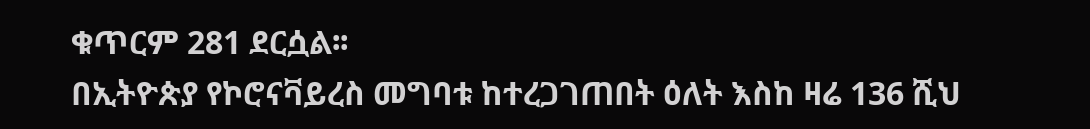ቁጥርም 281 ደርሷል፡፡
በኢትዮጵያ የኮሮናቫይረስ መግባቱ ከተረጋገጠበት ዕለት እስከ ዛሬ 136 ሺህ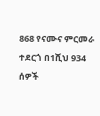868 የናሙና ምርመራ ተደርጎ በ1ሺህ 934 ሰዎች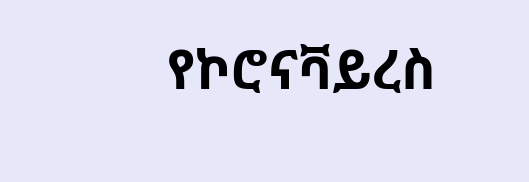የኮሮናቫይረስ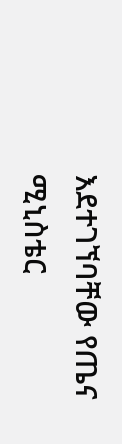እደተገኘባቸው የጤና ሚኒስቴር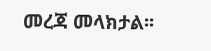መረጃ መላክታል፡፡